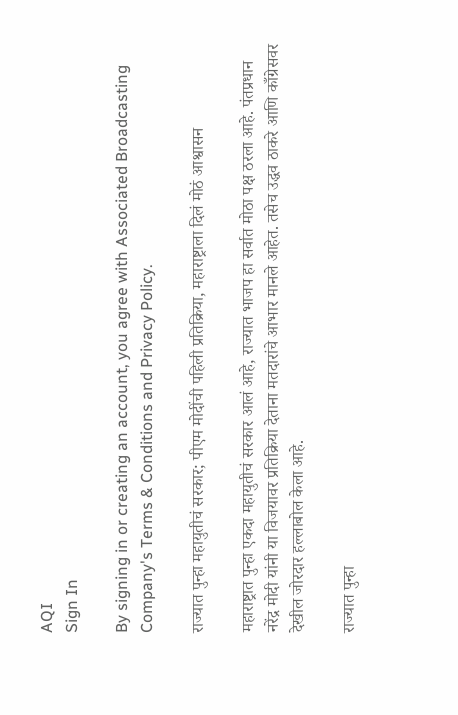AQI
Sign In

By signing in or creating an account, you agree with Associated Broadcasting Company's Terms & Conditions and Privacy Policy.

राज्यात पुन्हा महायुतीचं सरकार; पीएम मोदींची पहिली प्रतिक्रिया, महाराष्ट्राला दिलं मोठं आश्वासन

महाराष्ट्रात पुन्हा एकदा महायुतीचं सरकार आलं आहे, राज्यात भाजप हा सर्वात मोठा पक्ष ठरला आहे. पंतप्रधान नरेंद्र मोदी यांनी या विजयावर प्रतिक्रिया देताना मतदारांचे आभार मानले आहेत. तसेच उद्धव ठाकरे आणि काँग्रेसवर देखील जोरदार हल्लाबोल केला आहे.

राज्यात पुन्हा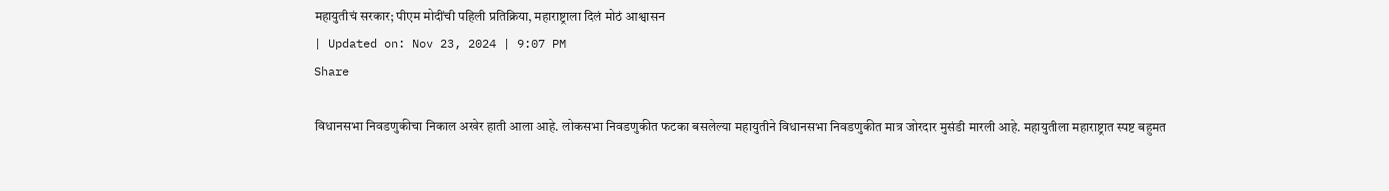महायुतीचं सरकार; पीएम मोदींची पहिली प्रतिक्रिया, महाराष्ट्राला दिलं मोठं आश्वासन
| Updated on: Nov 23, 2024 | 9:07 PM
Share

विधानसभा निवडणुकीचा निकाल अखेर हाती आला आहे. लोकसभा निवडणुकीत फटका बसलेल्या महायुतीने विधानसभा निवडणुकीत मात्र जोरदार मुसंडी मारली आहे. महायुतीला महाराष्ट्रात स्पष्ट बहुमत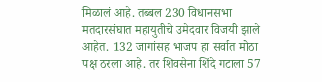मिळालं आहे. तब्बल 230 विधानसभा मतदारसंघात महायुतीचे उमेदवार विजयी झाले आहेत. 132 जागांसह भाजप हा सर्वात मोठा पक्ष ठरला आहे. तर शिवसेना शिंदे गटाला 57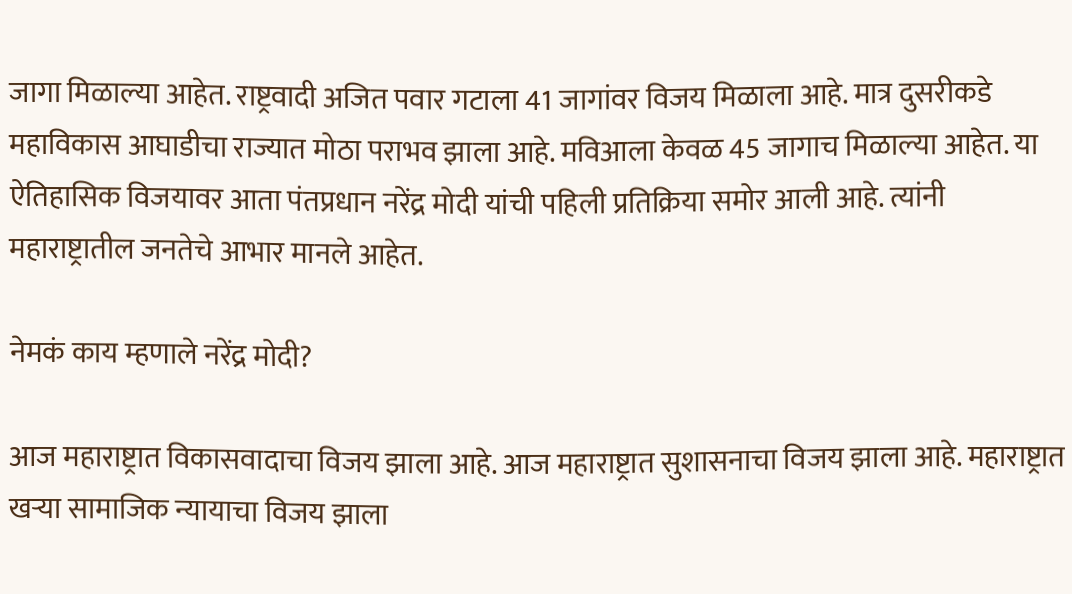जागा मिळाल्या आहेत. राष्ट्रवादी अजित पवार गटाला 41 जागांवर विजय मिळाला आहे. मात्र दुसरीकडे महाविकास आघाडीचा राज्यात मोठा पराभव झाला आहे. मविआला केवळ 45 जागाच मिळाल्या आहेत. या ऐतिहासिक विजयावर आता पंतप्रधान नरेंद्र मोदी यांची पहिली प्रतिक्रिया समोर आली आहे. त्यांनी महाराष्ट्रातील जनतेचे आभार मानले आहेत.

नेमकं काय म्हणाले नरेंद्र मोदी?

आज महाराष्ट्रात विकासवादाचा विजय झाला आहे. आज महाराष्ट्रात सुशासनाचा विजय झाला आहे. महाराष्ट्रात खऱ्या सामाजिक न्यायाचा विजय झाला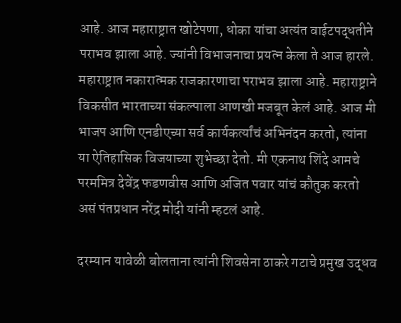आहे. आज महाराष्ट्रात खोटेपणा, धोका यांचा अत्यंत वाईटपद्धतीने पराभव झाला आहे. ज्यांनी विभाजनाचा प्रयत्न केला ते आज हारले. महाराष्ट्रात नकारात्मक राजकारणाचा पराभव झाला आहे. महाराष्ट्राने विकसीत भारताच्या संकल्पाला आणखी मजबूत केलं आहे. आज मी भाजप आणि एनडीएच्या सर्व कार्यकर्त्यांचं अभिनंदन करतो, त्यांना या ऐतिहासिक विजयाच्या शुभेच्छा देतो. मी एकनाथ शिंदे आमचे परममित्र देवेंद्र फडणवीस आणि अजित पवार यांचं कौतुक करतो असं पंतप्रधान नरेंद्र मोदी यांनी म्हटलं आहे.

दरम्यान यावेळी बोलताना त्यांनी शिवसेना ठाकरे गटाचे प्रमुख उद्धव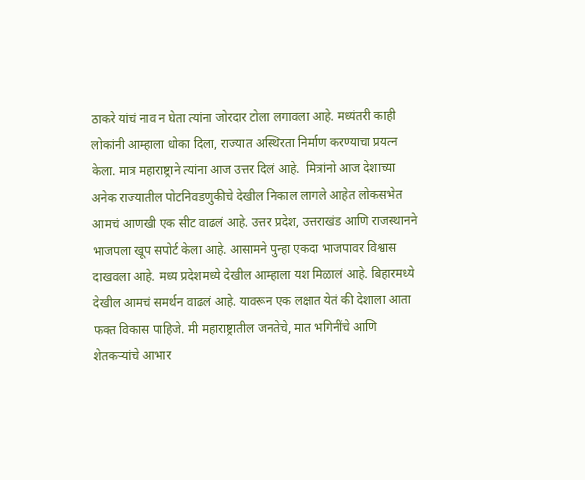ठाकरे यांचं नाव न घेता त्यांना जोरदार टोला लगावला आहे. मध्यंतरी काही लोकांनी आम्हाला धोका दिला, राज्यात अस्थिरता निर्माण करण्याचा प्रयत्न केला. मात्र महाराष्ट्राने त्यांना आज उत्तर दिलं आहे.  मित्रांनो आज देशाच्या अनेक राज्यातील पोटनिवडणुकीचे देखील निकाल लागले आहेत लोकसभेत आमचं आणखी एक सीट वाढलं आहे. उत्तर प्रदेश, उत्तराखंड आणि राजस्थानने भाजपला खूप सपोर्ट केला आहे. आसामने पुन्हा एकदा भाजपावर विश्वास दाखवला आहे. मध्य प्रदेशमध्ये देखील आम्हाला यश मिळालं आहे. बिहारमध्ये देखील आमचं समर्थन वाढलं आहे. यावरून एक लक्षात येतं की देशाला आता फक्त विकास पाहिजे. मी महाराष्ट्रातील जनतेचे, मात भगिनींचे आणि शेतकऱ्यांचे आभार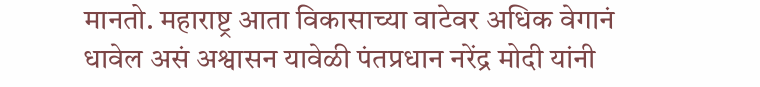मानतो. महाराष्ट्र आता विकासाच्या वाटेवर अधिक वेगानं धावेल असं अश्वासन यावेळी पंतप्रधान नरेंद्र मोदी यांनी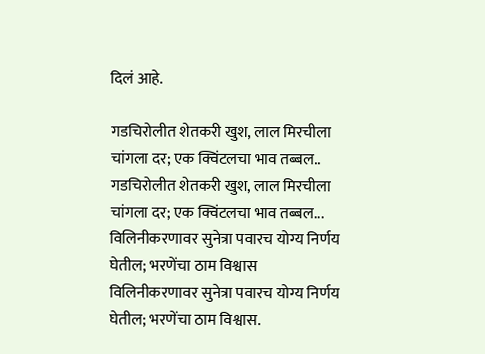दिलं आहे.

गडचिरोलीत शेतकरी खुश, लाल मिरचीला चांगला दर; एक क्विंटलचा भाव तब्बल..
गडचिरोलीत शेतकरी खुश, लाल मिरचीला चांगला दर; एक क्विंटलचा भाव तब्बल...
विलिनीकरणावर सुनेत्रा पवारच योग्य निर्णय घेतील; भरणेंचा ठाम विश्वास
विलिनीकरणावर सुनेत्रा पवारच योग्य निर्णय घेतील; भरणेंचा ठाम विश्वास.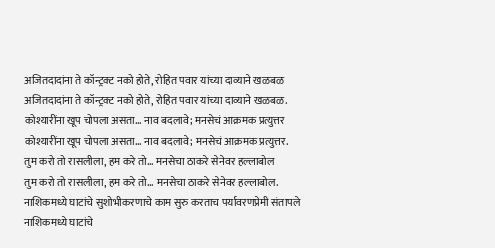अजितदादांना ते कॉन्ट्रक्ट नको होते, रोहित पवार यांच्या दाव्याने खळबळ
अजितदादांना ते कॉन्ट्रक्ट नको होते, रोहित पवार यांच्या दाव्याने खळबळ.
कोश्यारींना खूप चोपला असता... नाव बदलावे; मनसेचं आक्रमक प्रत्युत्तर
कोश्यारींना खूप चोपला असता... नाव बदलावे; मनसेचं आक्रमक प्रत्युत्तर.
तुम करो तो रासलीला, हम करे तो... मनसेचा ठाकरे सेनेवर हल्लाबोल
तुम करो तो रासलीला, हम करे तो... मनसेचा ठाकरे सेनेवर हल्लाबोल.
नाशिकमध्ये घाटांचे सुशोभीकरणाचे काम सुरु करताच पर्यावरणप्रेमी संतापले
नाशिकमध्ये घाटांचे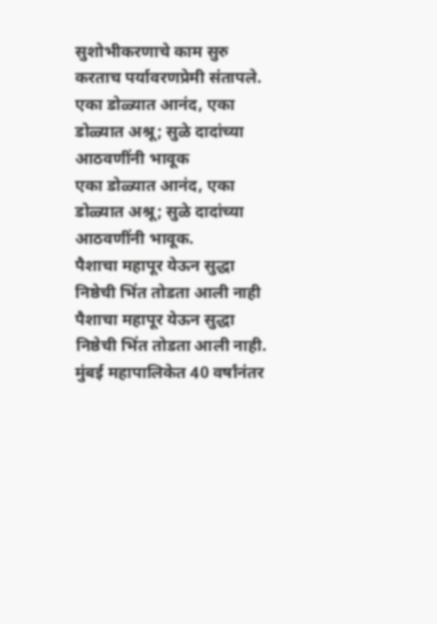सुशोभीकरणाचे काम सुरु करताच पर्यावरणप्रेमी संतापले.
एका डोळ्यात आनंद, एका डोळ्यात अश्रू; सुळे दादांच्या आठवणींनी भावूक
एका डोळ्यात आनंद, एका डोळ्यात अश्रू; सुळे दादांच्या आठवणींनी भावूक.
पैशाचा महापूर येऊन सुद्धा निष्ठेची भिंत तोडता आली नाही
पैशाचा महापूर येऊन सुद्धा निष्ठेची भिंत तोडता आली नाही.
मुंबई महापालिकेत 40 वर्षांनंतर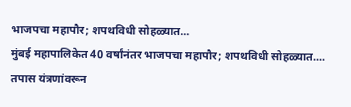भाजपचा महापौर; शपथविधी सोहळ्यात...
मुंबई महापालिकेत 40 वर्षांनंतर भाजपचा महापौर; शपथविधी सोहळ्यात....
तपास यंत्रणांवरून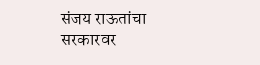संजय राऊतांचा सरकारवर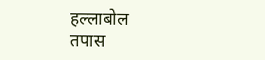हल्लाबोल
तपास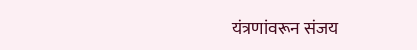यंत्रणांवरून संजय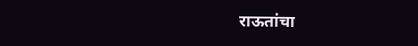राऊतांचा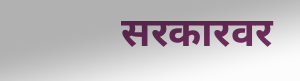सरकारवर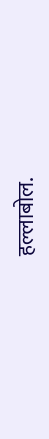हल्लाबोल.